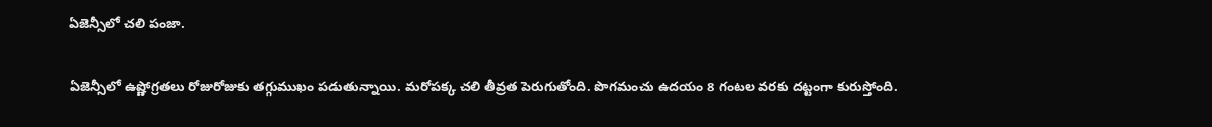ఏజెన్సీలో చలి పంజా.

ఏజెన్సీలో ఉష్ణోగ్రతలు రోజురోజుకు తగ్గుముఖం పడుతున్నాయి. మరోపక్క చలి తీవ్రత పెరుగుతోంది. పొగమంచు ఉదయం 8 గంటల వరకు దట్టంగా కురుస్తోంది.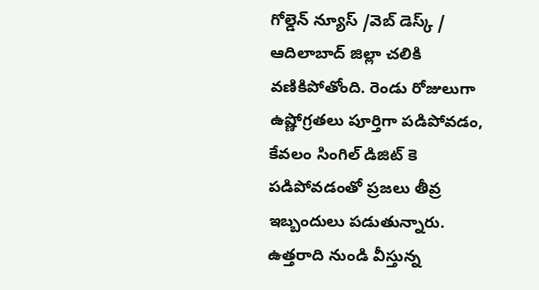గోల్డెన్ న్యూస్ /వెబ్ డెస్క్ / ఆదిలాబాద్ జిల్లా చలికి వణికిపోతోంది. రెండు రోజులుగా ఉష్ణోగ్రతలు పూర్తిగా పడిపోవడం, కేవలం సింగిల్ డిజిట్ కె పడిపోవడంతో ప్రజలు తీవ్ర ఇబ్బందులు పడుతున్నారు. ఉత్తరాది నుండి వీస్తున్న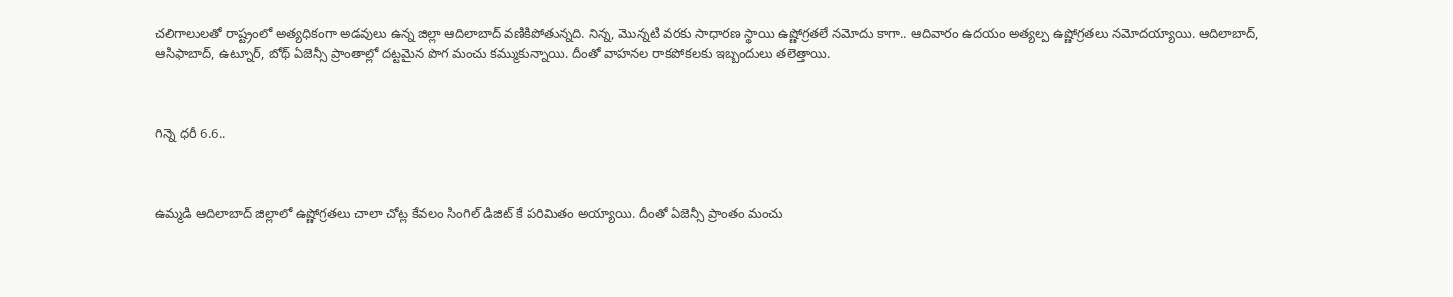చలిగాలులతో రాష్ట్రంలో అత్యధికంగా అడవులు ఉన్న జిల్లా ఆదిలాబాద్ వణికిపోతున్నది. నిన్న, మొన్నటి వరకు సాధారణ స్థాయి ఉష్ణోగ్రతలే నమోదు కాగా.. ఆదివారం ఉదయం అత్యల్ప ఉష్ణోగ్రతలు నమోదయ్యాయి. ఆదిలాబాద్, ఆసిఫాబాద్, ఉట్నూర్, బోథ్ ఏజెన్సీ ప్రాంతాల్లో దట్టమైన పొగ మంచు కమ్ముకున్నాయి. దీంతో వాహనల రాకపోకలకు ఇబ్బందులు తలెత్తాయి.



గిన్నె ధరీ 6.6..



ఉమ్మడి ఆదిలాబాద్ జిల్లాలో ఉష్ణోగ్రతలు చాలా చోట్ల కేవలం సింగిల్ డిజిట్ కే పరిమితం అయ్యాయి. దీంతో ఏజెన్సీ ప్రాంతం మంచు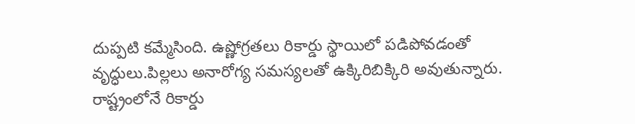దుప్పటి కమ్మేసింది. ఉష్ణోగ్రతలు రికార్డు స్థాయిలో పడిపోవడంతో వృద్ధులు.పిల్లలు అనారోగ్య సమస్యలతో ఉక్కిరిబిక్కిరి అవుతున్నారు. రాష్ట్రంలోనే రికార్డు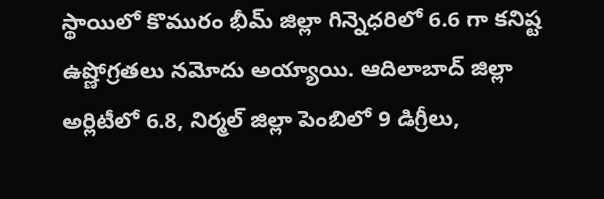స్థాయిలో కొమురం భీమ్ జిల్లా గిన్నెధరిలో 6.6 గా కనిష్ట ఉష్ణోగ్రతలు నమోదు అయ్యాయి. ఆదిలాబాద్ జిల్లా అర్లిటీలో 6.8, నిర్మల్ జిల్లా పెంబిలో 9 డిగ్రీలు,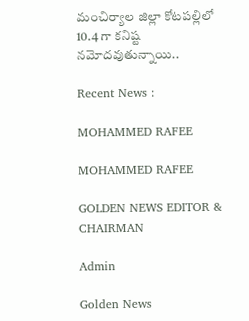మంచిర్యాల జిల్లా కోటపల్లిలో 10.4 గా కనిష్ట నమోదవుతున్నాయి..

Recent News :

MOHAMMED RAFEE

MOHAMMED RAFEE

GOLDEN NEWS EDITOR & CHAIRMAN

Admin

Golden News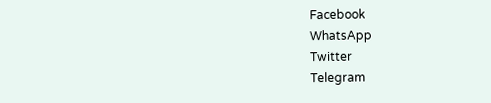Facebook
WhatsApp
Twitter
Telegram